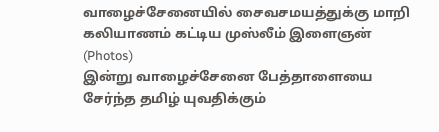வாழைச்சேனையில் சைவசமயத்துக்கு மாறி கலியாணம் கட்டிய முஸ்லீம் இளைஞன் (Photos)
இன்று வாழைச்சேனை பேத்தாளையை சேர்ந்த தமிழ் யுவதிக்கும்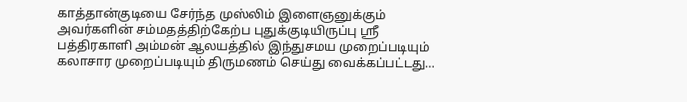காத்தான்குடியை சேர்ந்த முஸ்லிம் இளைஞனுக்கும் அவர்களின் சம்மதத்திற்கேற்ப புதுக்குடியிருப்பு ஶ்ரீ பத்திரகாளி அம்மன் ஆலயத்தில் இந்துசமய முறைப்படியும் கலாசார முறைப்படியும் திருமணம் செய்து வைக்கப்பட்டது…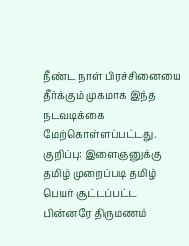நீண்ட நாள் பிரச்சினையை தீர்க்கும் முகமாக இந்த நடவடிக்கை மேற்கொள்ளப்பட்டது.
குறிப்பு: இளைஞனுக்கு தமிழ் முறைப்படி தமிழ் பெயர் சூட்டப்பட்ட பின்னரே திருமணம்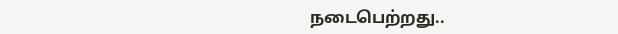நடைபெற்றது..